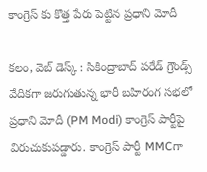కాంగ్రెస్ కు కొత్త పేరు పెట్టిన ప్రధాని మోదీ

కలం, వెబ్ డెస్క్ : సికింద్రాబాద్‌ పరేడ్ గ్రౌండ్స్ వేదికగా జరుగుతున్న భారీ బహిరంగ సభలో ప్రధాని మోదీ (PM Modi) కాంగ్రెస్ పార్టీపై విరుచుకుపడ్డారు. కాంగ్రెస్ పార్టీ MMCగా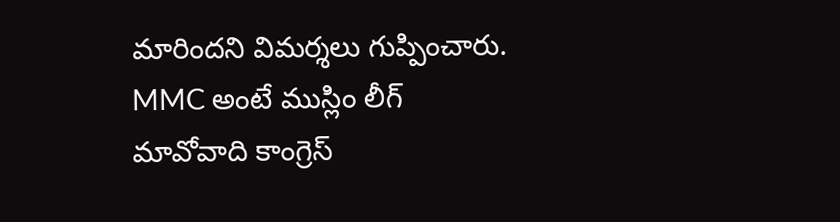మారిందని విమర్శలు గుప్పించారు. MMC అంటే ముస్లిం లీగ్‌ మావోవాది కాంగ్రెస్‌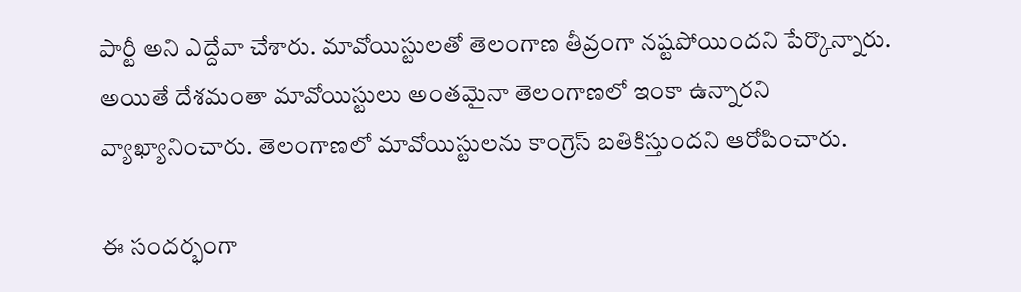పార్టీ అని ఎద్దేవా చేశారు. మావోయిస్టులతో తెలంగాణ తీవ్రంగా నష్టపోయిందని పేర్కొన్నారు. అయితే దేశమంతా మావోయిస్టులు అంతమైనా తెలంగాణలో ఇంకా ఉన్నారని వ్యాఖ్యానించారు. తెలంగాణలో మావోయిస్టులను కాంగ్రెస్ బతికిస్తుందని ఆరోపించారు.

ఈ సందర్భంగా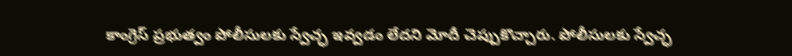కాంగ్రెస్ ప్రభుత్వం పోలీసులకు స్వేచ్ఛ ఇవ్వడం లేదని మోదీ చెప్పుకొచ్చారు. పోలీసులకు స్వేచ్ఛ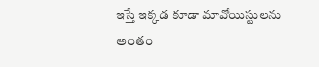ఇస్తే ఇక్కడ కూడా మావోయిస్టులను అంతం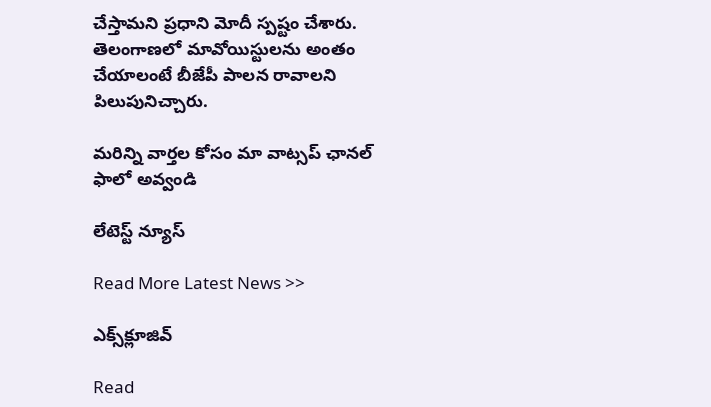చేస్తామని ప్రధాని మోదీ స్పష్టం చేశారు. తెలంగాణలో మావోయిస్టులను అంతం చేయాలంటే బీజేపీ పాలన రావాలని పిలుపునిచ్చారు.

మ‌రిన్ని వార్త‌ల కోసం మా వాట్స‌ప్ ఛాన‌ల్ ఫాలో అవ్వండి

లేటెస్ట్ న్యూస్‌

Read More Latest News >>

ఎక్స్‌క్లూజివ్‌

Read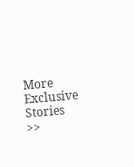More Exclusive Stories >>